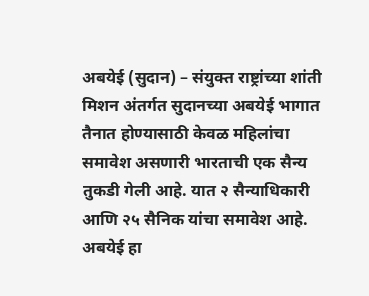अबयेई (सुदान) – संयुक्त राष्ट्रांच्या शांती मिशन अंतर्गत सुदानच्या अबयेई भागात तैनात होण्यासाठी केवळ महिलांचा समावेश असणारी भारताची एक सैन्य तुकडी गेली आहे. यात २ सैन्याधिकारी आणि २५ सैनिक यांचा समावेश आहे. अबयेई हा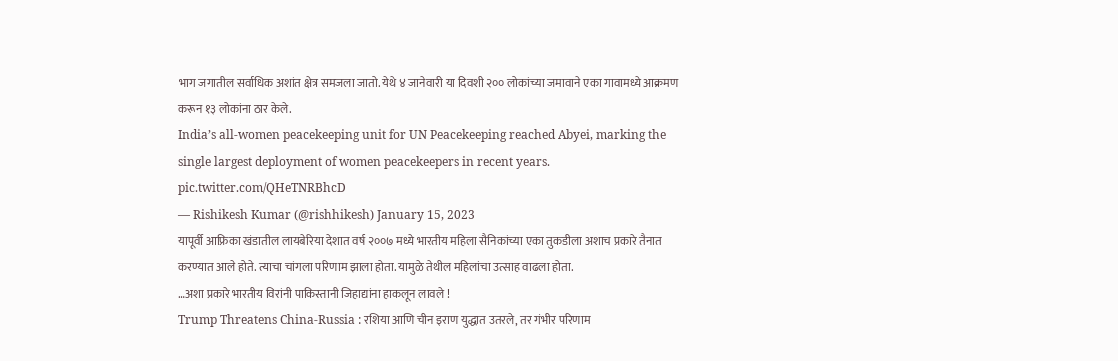भाग जगातील सर्वाधिक अशांत क्षेत्र समजला जातो. येथे ४ जानेवारी या दिवशी २०० लोकांच्या जमावाने एका गावामध्ये आक्रमण करून १३ लोकांना ठार केले.
India’s all-women peacekeeping unit for UN Peacekeeping reached Abyei, marking the single largest deployment of women peacekeepers in recent years. pic.twitter.com/QHeTNRBhcD
— Rishikesh Kumar (@rishhikesh) January 15, 2023
यापूर्वी आफ्रिका खंडातील लायबेरिया देशात वर्ष २००७ मध्ये भारतीय महिला सैनिकांच्या एका तुकडीला अशाच प्रकारे तैनात करण्यात आले होते. त्याचा चांगला परिणाम झाला होता. यामुळे तेथील महिलांचा उत्साह वाढला होता.
…अशा प्रकारे भारतीय विरांनी पाकिस्तानी जिहाद्यांना हाकलून लावले !
Trump Threatens China-Russia : रशिया आणि चीन इराण युद्धात उतरले, तर गंभीर परिणाम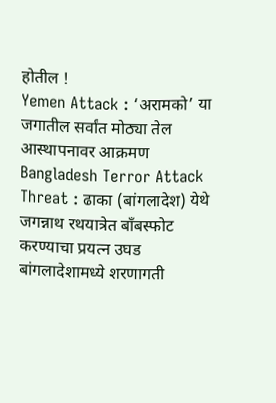होतील !
Yemen Attack : ‘अरामको’ या जगातील सर्वांत मोठ्या तेल आस्थापनावर आक्रमण
Bangladesh Terror Attack Threat : ढाका (बांगलादेश) येथे जगन्नाथ रथयात्रेत बाँबस्फोट करण्याचा प्रयत्न उघड
बांगलादेशामध्ये शरणागती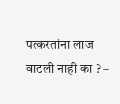पत्करतांना लाज वाटली नाही का ? –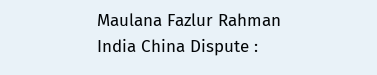Maulana Fazlur Rahman
India China Dispute :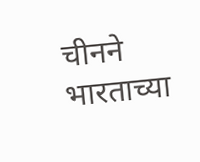चीनने भारताच्या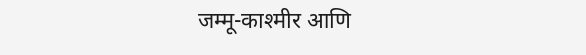जम्मू-काश्मीर आणि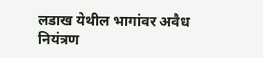लडाख येथील भागांवर अवैध नियंत्रण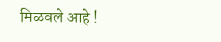मिळवले आहे !